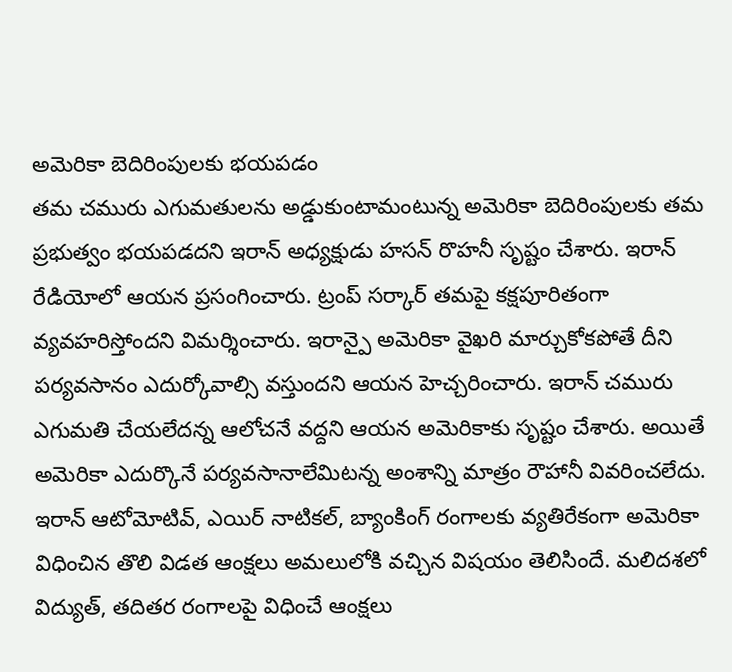అమెరికా బెదిరింపులకు భయపడం
తమ చమురు ఎగుమతులను అడ్డుకుంటామంటున్న అమెరికా బెదిరింపులకు తమ ప్రభుత్వం భయపడదని ఇరాన్ అధ్యక్షుడు హసన్ రొహనీ సృష్టం చేశారు. ఇరాన్ రేడియోలో ఆయన ప్రసంగించారు. ట్రంప్ సర్కార్ తమపై కక్షపూరితంగా వ్యవహరిస్తోందని విమర్శించారు. ఇరాన్పై అమెరికా వైఖరి మార్చుకోకపోతే దీని పర్యవసానం ఎదుర్కోవాల్సి వస్తుందని ఆయన హెచ్చరించారు. ఇరాన్ చమురు ఎగుమతి చేయలేదన్న ఆలోచనే వద్దని ఆయన అమెరికాకు సృష్టం చేశారు. అయితే అమెరికా ఎదుర్కొనే పర్యవసానాలేమిటన్న అంశాన్ని మాత్రం రౌహానీ వివరించలేదు. ఇరాన్ ఆటోమోటివ్, ఎయిర్ నాటికల్, బ్యాంకింగ్ రంగాలకు వ్యతిరేకంగా అమెరికా విధించిన తొలి విడత ఆంక్షలు అమలులోకి వచ్చిన విషయం తెలిసిందే. మలిదశలో విద్యుత్, తదితర రంగాలపై విధించే ఆంక్షలు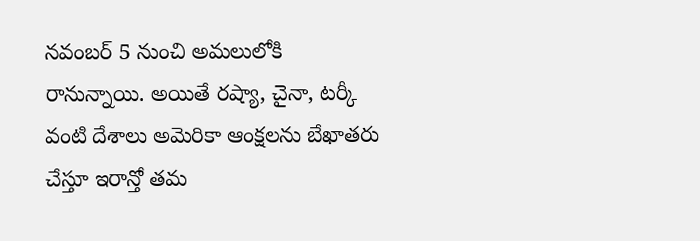నవంబర్ 5 నుంచి అమలులోకి రానున్నాయి. అయితే రష్యా, చైనా, టర్కీ వంటి దేశాలు అమెరికా ఆంక్షలను బేఖాతరు చేస్తూ ఇరాన్తో తమ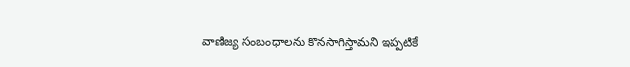వాణిజ్య సంబంధాలను కొనసాగిస్తామని ఇప్పటికే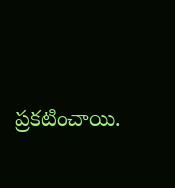ప్రకటించాయి.